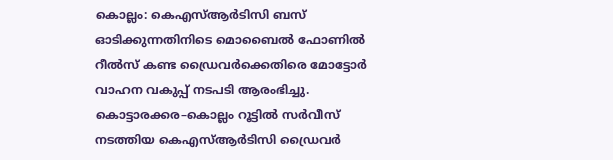കൊല്ലം: കെഎസ്ആർടിസി ബസ് ഓടിക്കുന്നതിനിടെ മൊബൈൽ ഫോണിൽ റീൽസ് കണ്ട ഡ്രൈവർക്കെതിരെ മോട്ടോർ വാഹന വകുപ്പ് നടപടി ആരംഭിച്ചു. കൊട്ടാരക്കര–കൊല്ലം റൂട്ടിൽ സർവീസ് നടത്തിയ കെഎസ്ആർടിസി ഡ്രൈവർ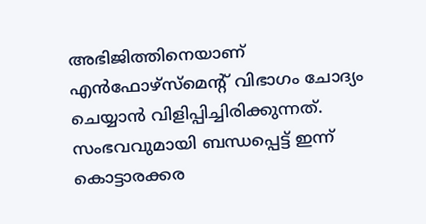അഭിജിത്തിനെയാണ് എൻഫോഴ്സ്മെന്റ് വിഭാഗം ചോദ്യം ചെയ്യാൻ വിളിപ്പിച്ചിരിക്കുന്നത്.
സംഭവവുമായി ബന്ധപ്പെട്ട് ഇന്ന് കൊട്ടാരക്കര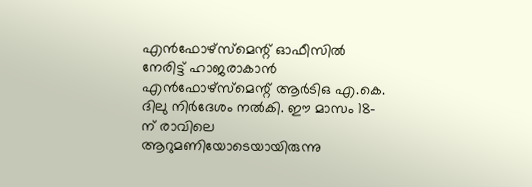എൻഫോഴ്സ്മെന്റ് ഓഫീസിൽ നേരിട്ട് ഹാജരാകാൻ എൻഫോഴ്സ്മെന്റ് ആർടിഒ എ.കെ. ദിലു നിർദേശം നൽകി. ഈ മാസം 18-ന് രാവിലെ ആറുമണിയോടെയായിരുന്നു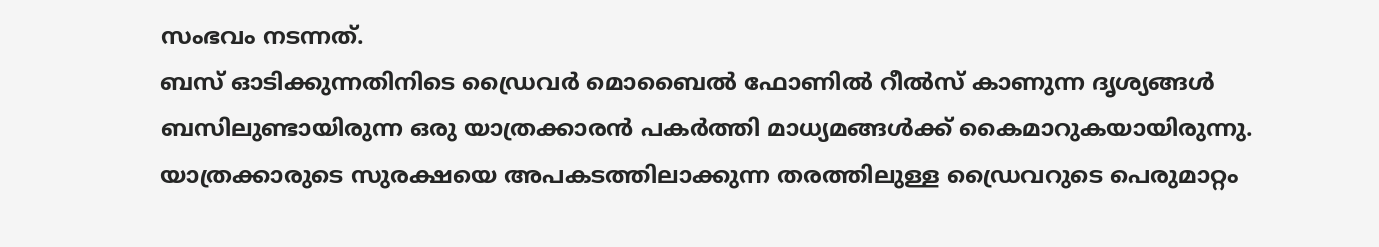സംഭവം നടന്നത്.
ബസ് ഓടിക്കുന്നതിനിടെ ഡ്രൈവർ മൊബൈൽ ഫോണിൽ റീൽസ് കാണുന്ന ദൃശ്യങ്ങൾ ബസിലുണ്ടായിരുന്ന ഒരു യാത്രക്കാരൻ പകർത്തി മാധ്യമങ്ങൾക്ക് കൈമാറുകയായിരുന്നു. യാത്രക്കാരുടെ സുരക്ഷയെ അപകടത്തിലാക്കുന്ന തരത്തിലുള്ള ഡ്രൈവറുടെ പെരുമാറ്റം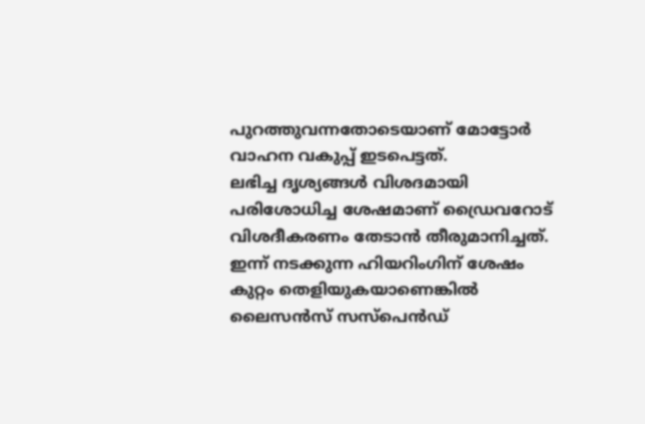പുറത്തുവന്നതോടെയാണ് മോട്ടോർ വാഹന വകുപ്പ് ഇടപെട്ടത്.
ലഭിച്ച ദൃശ്യങ്ങൾ വിശദമായി പരിശോധിച്ച ശേഷമാണ് ഡ്രൈവറോട് വിശദീകരണം തേടാൻ തീരുമാനിച്ചത്. ഇന്ന് നടക്കുന്ന ഹിയറിംഗിന് ശേഷം കുറ്റം തെളിയുകയാണെങ്കിൽ ലൈസൻസ് സസ്പെൻഡ്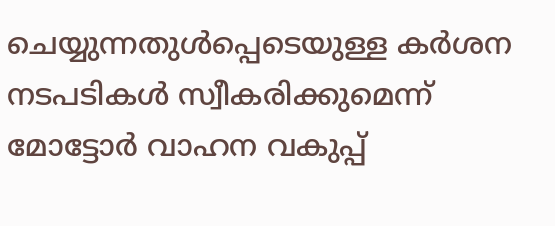ചെയ്യുന്നതുൾപ്പെടെയുള്ള കർശന നടപടികൾ സ്വീകരിക്കുമെന്ന് മോട്ടോർ വാഹന വകുപ്പ്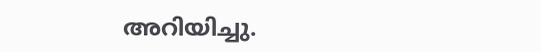അറിയിച്ചു.